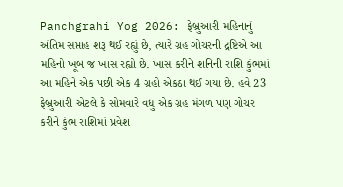Panchgrahi Yog 2026: ફેબ્રુઆરી મહિનાનું અંતિમ સપ્તાહ શરૂ થઈ રહ્યું છે, ત્યારે ગ્રહ ગોચરની દ્રષ્ટિએ આ મહિનો ખૂબ જ ખાસ રહ્યો છે. ખાસ કરીને શનિની રાશિ કુંભમાં આ મહિને એક પછી એક 4 ગ્રહો એકઠા થઈ ગયા છે. હવે 23 ફેબ્રુઆરી એટલે કે સોમવારે વધુ એક ગ્રહ મંગળ પણ ગોચર કરીને કુંભ રાશિમાં પ્રવેશ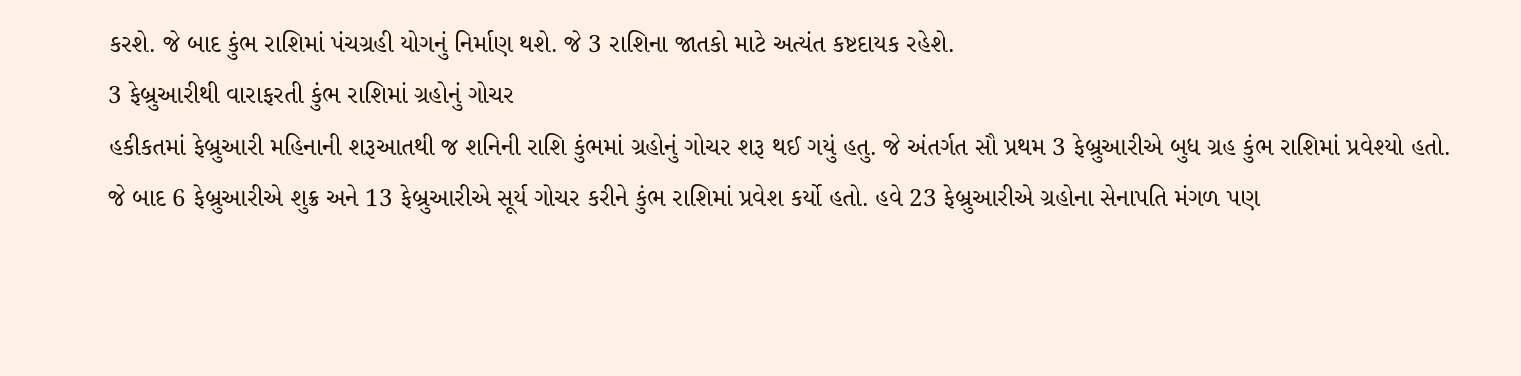કરશે. જે બાદ કુંભ રાશિમાં પંચગ્રહી યોગનું નિર્માણ થશે. જે 3 રાશિના જાતકો માટે અત્યંત કષ્ટદાયક રહેશે.
3 ફેબ્રુઆરીથી વારાફરતી કુંભ રાશિમાં ગ્રહોનું ગોચર
હકીકતમાં ફેબ્રુઆરી મહિનાની શરૂઆતથી જ શનિની રાશિ કુંભમાં ગ્રહોનું ગોચર શરૂ થઈ ગયું હતુ. જે અંતર્ગત સૌ પ્રથમ 3 ફેબ્રુઆરીએ બુધ ગ્રહ કુંભ રાશિમાં પ્રવેશ્યો હતો.
જે બાદ 6 ફેબ્રુઆરીએ શુક્ર અને 13 ફેબ્રુઆરીએ સૂર્ય ગોચર કરીને કુંભ રાશિમાં પ્રવેશ કર્યો હતો. હવે 23 ફેબ્રુઆરીએ ગ્રહોના સેનાપતિ મંગળ પણ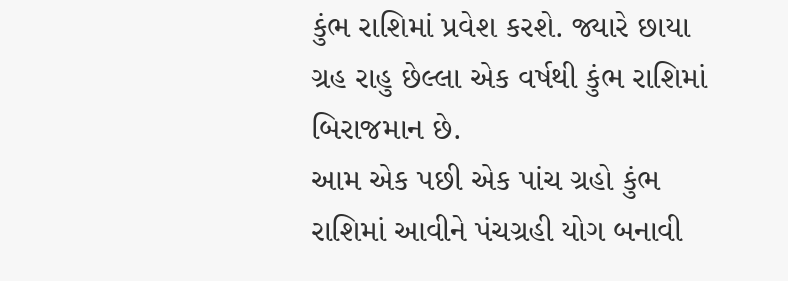કુંભ રાશિમાં પ્રવેશ કરશે. જ્યારે છાયા ગ્રહ રાહુ છેલ્લા એક વર્ષથી કુંભ રાશિમાં બિરાજમાન છે.
આમ એક પછી એક પાંચ ગ્રહો કુંભ રાશિમાં આવીને પંચગ્રહી યોગ બનાવી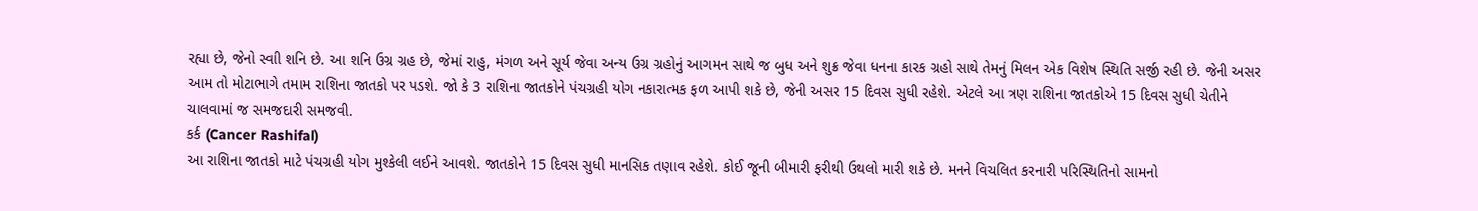રહ્યા છે, જેનો સ્વાી શનિ છે. આ શનિ ઉગ્ર ગ્રહ છે, જેમાં રાહુ, મંગળ અને સૂર્ય જેવા અન્ય ઉગ્ર ગ્રહોનું આગમન સાથે જ બુધ અને શુક્ર જેવા ધનના કારક ગ્રહો સાથે તેમનું મિલન એક વિશેષ સ્થિતિ સર્જી રહી છે. જેની અસર આમ તો મોટાભાગે તમામ રાશિના જાતકો પર પડશે. જો કે 3 રાશિના જાતકોને પંચગ્રહી યોગ નકારાત્મક ફળ આપી શકે છે, જેની અસર 15 દિવસ સુધી રહેશે. એટલે આ ત્રણ રાશિના જાતકોએ 15 દિવસ સુધી ચેતીને ચાલવામાં જ સમજદારી સમજવી.
કર્ક (Cancer Rashifal)
આ રાશિના જાતકો માટે પંચગ્રહી યોગ મુશ્કેલી લઈને આવશે. જાતકોને 15 દિવસ સુધી માનસિક તણાવ રહેશે. કોઈ જૂની બીમારી ફરીથી ઉથલો મારી શકે છે. મનને વિચલિત કરનારી પરિસ્થિતિનો સામનો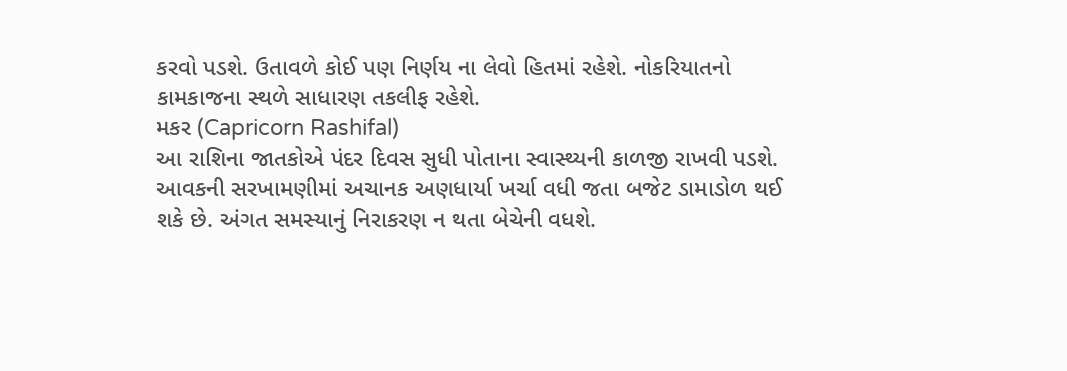કરવો પડશે. ઉતાવળે કોઈ પણ નિર્ણય ના લેવો હિતમાં રહેશે. નોકરિયાતનો કામકાજના સ્થળે સાધારણ તકલીફ રહેશે.
મકર (Capricorn Rashifal)
આ રાશિના જાતકોએ પંદર દિવસ સુધી પોતાના સ્વાસ્થ્યની કાળજી રાખવી પડશે. આવકની સરખામણીમાં અચાનક અણધાર્યા ખર્ચા વધી જતા બજેટ ડામાડોળ થઈ શકે છે. અંગત સમસ્યાનું નિરાકરણ ન થતા બેચેની વધશે.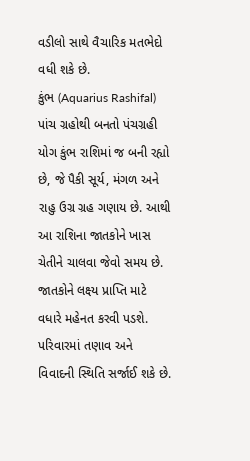વડીલો સાથે વૈચારિક મતભેદો વધી શકે છે.
કુંભ (Aquarius Rashifal)
પાંચ ગ્રહોથી બનતો પંચગ્રહી યોગ કુંભ રાશિમાં જ બની રહ્યો છે, જે પૈકી સૂર્ય, મંગળ અને રાહુ ઉગ્ર ગ્રહ ગણાય છે. આથી આ રાશિના જાતકોને ખાસ ચેતીને ચાલવા જેવો સમય છે. જાતકોને લક્ષ્ય પ્રાપ્તિ માટે વધારે મહેનત કરવી પડશે. પરિવારમાં તણાવ અને વિવાદની સ્થિતિ સર્જાઈ શકે છે.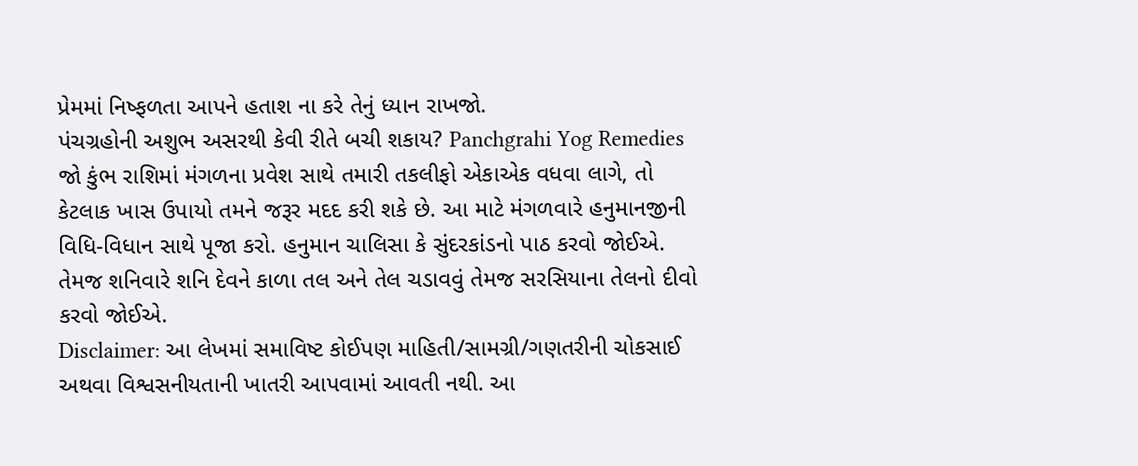પ્રેમમાં નિષ્ફળતા આપને હતાશ ના કરે તેનું ધ્યાન રાખજો.
પંચગ્રહોની અશુભ અસરથી કેવી રીતે બચી શકાય? Panchgrahi Yog Remedies
જો કુંભ રાશિમાં મંગળના પ્રવેશ સાથે તમારી તકલીફો એકાએક વધવા લાગે, તો કેટલાક ખાસ ઉપાયો તમને જરૂર મદદ કરી શકે છે. આ માટે મંગળવારે હનુમાનજીની વિધિ-વિધાન સાથે પૂજા કરો. હનુમાન ચાલિસા કે સુંદરકાંડનો પાઠ કરવો જોઈએ. તેમજ શનિવારે શનિ દેવને કાળા તલ અને તેલ ચડાવવું તેમજ સરસિયાના તેલનો દીવો કરવો જોઈએ.
Disclaimer: આ લેખમાં સમાવિષ્ટ કોઈપણ માહિતી/સામગ્રી/ગણતરીની ચોકસાઈ અથવા વિશ્વસનીયતાની ખાતરી આપવામાં આવતી નથી. આ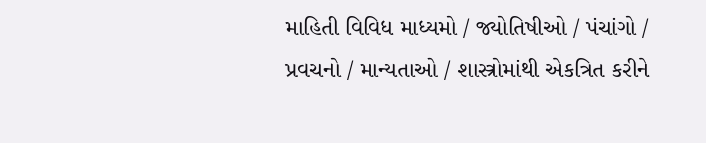માહિતી વિવિધ માધ્યમો / જ્યોતિષીઓ / પંચાંગો / પ્રવચનો / માન્યતાઓ / શાસ્ત્રોમાંથી એકત્રિત કરીને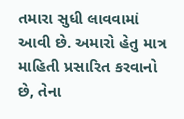તમારા સુધી લાવવામાં આવી છે. અમારો હેતુ માત્ર માહિતી પ્રસારિત કરવાનો છે, તેના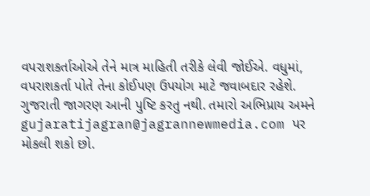વપરાશકર્તાઓએ તેને માત્ર માહિતી તરીકે લેવી જોઈએ. વધુમાં, વપરાશકર્તા પોતે તેના કોઈપણ ઉપયોગ માટે જવાબદાર રહેશે. ગુજરાતી જાગરણ આની પુષ્ટિ કરતુ નથી. તમારો અભિપ્રાય અમને gujaratijagran@jagrannewmedia.com પર મોકલી શકો છો.